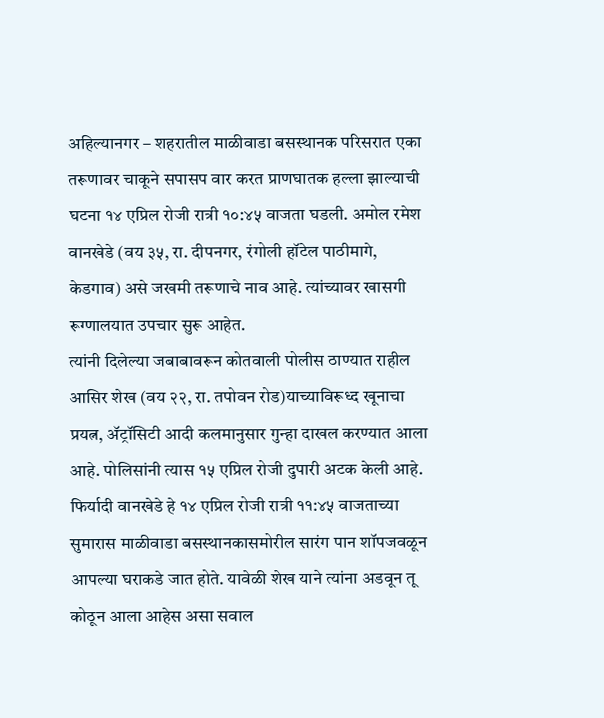अहिल्यानगर – शहरातील माळीवाडा बसस्थानक परिसरात एका तरूणावर चाकूने सपासप वार करत प्राणघातक हल्ला झाल्याची घटना १४ एप्रिल रोजी रात्री १०:४५ वाजता घडली. अमोल रमेश वानखेडे (वय ३५, रा. दीपनगर, रंगोली हॉटेल पाठीमागे, केडगाव) असे जखमी तरूणाचे नाव आहे. त्यांच्यावर खासगी रूग्णालयात उपचार सुरू आहेत.
त्यांनी दिलेल्या जबाबावरून कोतवाली पोलीस ठाण्यात राहील आसिर शेख (वय २२, रा. तपोवन रोड)याच्याविरूध्द खूनाचा प्रयत्न, ॲट्रॉसिटी आदी कलमानुसार गुन्हा दाखल करण्यात आला आहे. पोलिसांनी त्यास १५ एप्रिल रोजी दुपारी अटक केली आहे.
फिर्यादी वानखेडे हे १४ एप्रिल रोजी रात्री ११:४५ वाजताच्या सुमारास माळीवाडा बसस्थानकासमोरील सारंग पान शॉपजवळून आपल्या घराकडे जात होते. यावेळी शेख याने त्यांना अडवून तू कोठून आला आहेस असा सवाल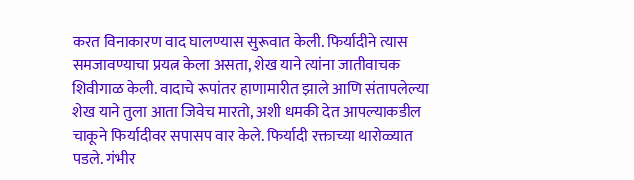करत विनाकारण वाद घालण्यास सुरूवात केली. फिर्यादीने त्यास समजावण्याचा प्रयत्न केला असता, शेख याने त्यांना जातीवाचक शिवीगाळ केली. वादाचे रूपांतर हाणामारीत झाले आणि संतापलेल्या शेख याने तुला आता जिवेच मारतो, अशी धमकी देत आपल्याकडील चाकूने फिर्यादीवर सपासप वार केले. फिर्यादी रक्ताच्या थारोळ्यात पडले. गंभीर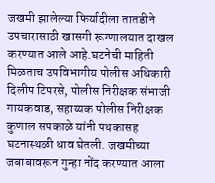जखमी झालेल्या फिर्यादीला तातडीने उपचारासाठी खासगी रूग्णालयात दाखल करण्यात आले आहे.घटनेची माहिती मिळताच उपविभागीय पोलीस अधिकारी दिलीप टिपरसे, पोलीस निरीक्षक संभाजी गायकवाड, सहाय्यक पोलीस निरीक्षक कुणाल सपकाळे यांनी पथकासह घटनास्थळी धाव घेतली. जखमीच्या जबाबावरून गुन्हा नोंद करण्यात आला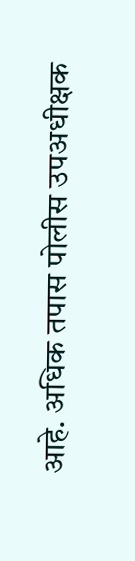आहे. अधिक तपास पोलीस उपअधीक्षक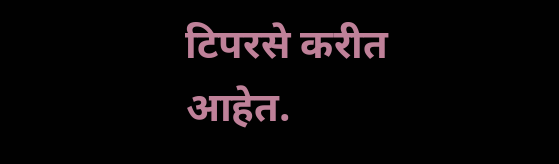टिपरसे करीत आहेत.